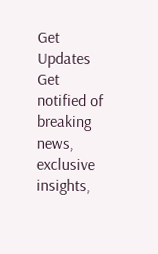Get Updates
Get notified of breaking news, exclusive insights,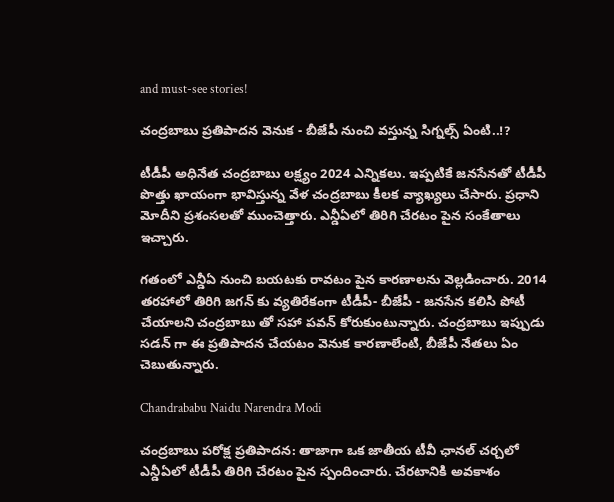and must-see stories!

చంద్రబాబు ప్రతిపాదన వెనుక - బీజేపీ నుంచి వస్తున్న సిగ్నల్స్ ఏంటి..!?

టీడీపీ అధినేత చంద్రబాబు లక్ష్యం 2024 ఎన్నికలు. ఇప్పటికే జనసేనతో టీడీపీ పొత్తు ఖాయంగా భావిస్తున్న వేళ చంద్రబాబు కీలక వ్యాఖ్యలు చేసారు. ప్రధాని మోదీని ప్రశంసలతో ముంచెత్తారు. ఎన్డీఏలో తిరిగి చేరటం పైన సంకేతాలు ఇచ్చారు.

గతంలో ఎన్డీఏ నుంచి బయటకు రావటం పైన కారణాలను వెల్లడించారు. 2014 తరహాలో తిరిగి జగన్ కు వ్యతిరేకంగా టీడీపీ- బీజేపీ - జనసేన కలిసి పోటీ చేయాలని చంద్రబాబు తో సహా పవన్ కోరుకుంటున్నారు. చంద్రబాబు ఇప్పుడు సడన్ గా ఈ ప్రతిపాదన చేయటం వెనుక కారణాలేంటి, బీజేపీ నేతలు ఏం చెబుతున్నారు.

Chandrababu Naidu Narendra Modi

చంద్రబాబు పరోక్ష ప్రతిపాదన: తాజాగా ఒక జాతీయ టీవీ ఛానల్ చర్చలో ఎన్డీఏలో టీడీపీ తిరిగి చేరటం పైన స్పందించారు. చేరటానికి అవకాశం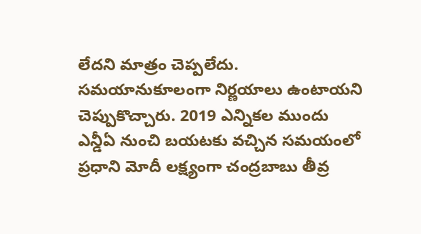లేదని మాత్రం చెప్పలేదు. సమయానుకూలంగా నిర్ణయాలు ఉంటాయని చెప్పుకొచ్చారు. 2019 ఎన్నికల ముందు ఎన్డీఏ నుంచి బయటకు వచ్చిన సమయంలో ప్రధాని మోదీ లక్ష్యంగా చంద్రబాబు తీవ్ర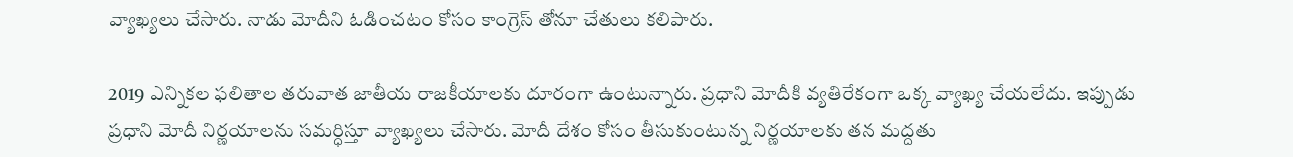వ్యాఖ్యలు చేసారు. నాడు మోదీని ఓడించటం కోసం కాంగ్రెస్ తోనూ చేతులు కలిపారు.

2019 ఎన్నికల ఫలితాల తరువాత జాతీయ రాజకీయాలకు దూరంగా ఉంటున్నారు. ప్రధాని మోదీకి వ్యతిరేకంగా ఒక్క వ్యాఖ్య చేయలేదు. ఇప్పుడు ప్రధాని మోదీ నిర్ణయాలను సమర్ధిస్తూ వ్యాఖ్యలు చేసారు. మోదీ దేశం కోసం తీసుకుంటున్న నిర్ణయాలకు తన మద్దతు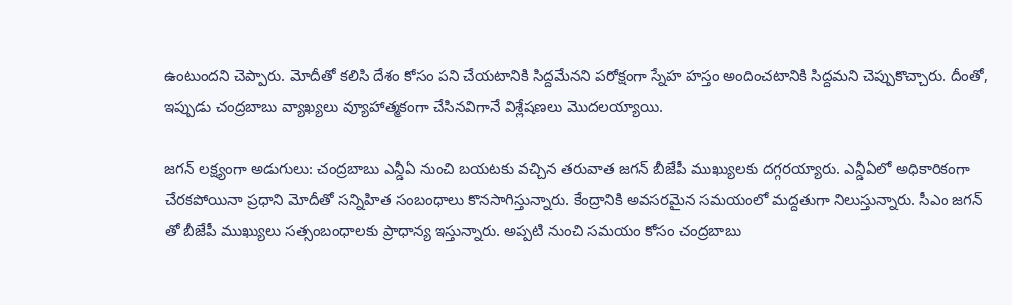ఉంటుందని చెప్పారు. మోదీతో కలిసి దేశం కోసం పని చేయటానికి సిద్దమేనని పరోక్షంగా స్నేహ హస్తం అందించటానికి సిద్దమని చెప్పుకొచ్చారు. దీంతో, ఇప్పుడు చంద్రబాబు వ్యాఖ్యలు వ్యూహాత్మకంగా చేసినవిగానే విశ్లేషణలు మొదలయ్యాయి.

జగన్ లక్ష్యంగా అడుగులు: చంద్రబాబు ఎన్డీఏ నుంచి బయటకు వచ్చిన తరువాత జగన్ బీజేపీ ముఖ్యులకు దగ్గరయ్యారు. ఎన్డీఏలో అధికారికంగా చేరకపోయినా ప్రధాని మోదీతో సన్నిహిత సంబంధాలు కొనసాగిస్తున్నారు. కేంద్రానికి అవసరమైన సమయంలో మద్దతుగా నిలుస్తున్నారు. సీఎం జగన్ తో బీజేపీ ముఖ్యులు సత్సంబంధాలకు ప్రాధాన్య ఇస్తున్నారు. అప్పటి నుంచి సమయం కోసం చంద్రబాబు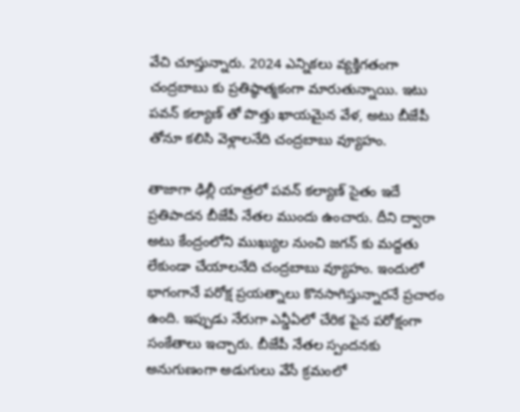వేచి చూస్తున్నారు. 2024 ఎన్నికలు వ్యక్తిగతంగా చంద్రబాబు కు ప్రతిష్ఠాత్మకంగా మారుతున్నాయి. ఇటు పవన్ కల్యాణ్ తో పొత్తు ఖాయమైన వేళ, అటు బీజేపీ తోనూ కలిసి వెళ్లాలనేది చంద్రబాబు వ్యూహం.

తాజాగా ఢిల్లీ యాత్రలో పవన్ కల్యాణ్ సైతం ఇదే ప్రతిపాదన బీజేపీ నేతల ముందు ఉంచారు. దీని ద్వారా అటు కేంద్రంలోని ముఖ్యుల నుంచి జగన్ కు మద్దతు లేకుండా చేయాలనేది చంద్రబాబు వ్యూహం. ఇందులో భాగంగానే పరోక్ష ప్రయత్నాలు కొనసాగిస్తున్నారనే ప్రచారం ఉంది. ఇప్పుడు నేరుగా ఎన్డీఏలో చేరిక పైన పరోక్షంగా సంకేతాలు ఇచ్చారు. బీజేపీ నేతల స్పందనకు అనుగుణంగా అడుగులు వేసే క్రమంలో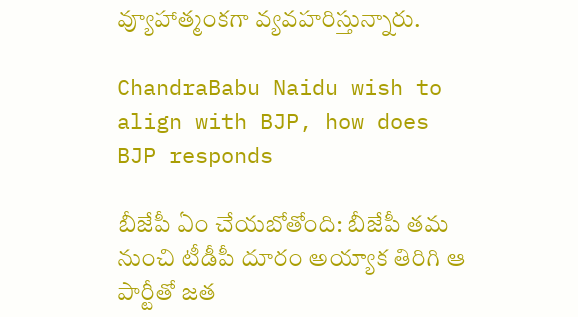వ్యూహాత్మంకగా వ్యవహరిస్తున్నారు.

ChandraBabu Naidu wish to align with BJP, how does BJP responds

బీజేపీ ఏం చేయబోతోంది: బీజేపీ తమ నుంచి టీడీపీ దూరం అయ్యాక తిరిగి ఆ పార్టీతో జత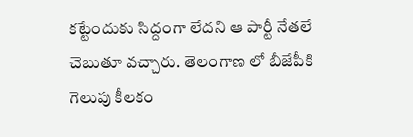కట్టేందుకు సిద్దంగా లేదని ఆ పార్టీ నేతలే చెబుతూ వచ్చారు. తెలంగాణ లో బీజేపీకి గెలుపు కీలకం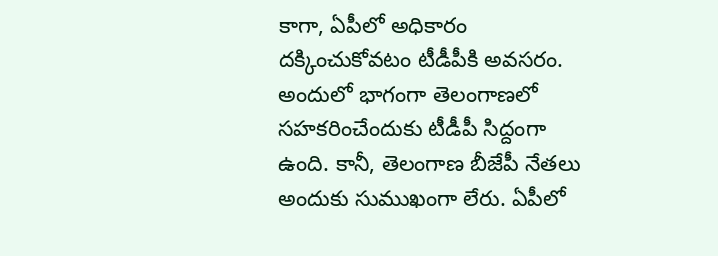కాగా, ఏపీలో అధికారం దక్కించుకోవటం టీడీపీకి అవసరం. అందులో భాగంగా తెలంగాణలో సహకరించేందుకు టీడీపీ సిద్దంగా ఉంది. కానీ, తెలంగాణ బీజేపీ నేతలు అందుకు సుముఖంగా లేరు. ఏపీలో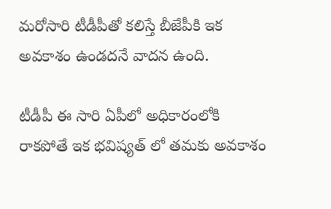మరోసారి టీడీపీతో కలిస్తే బీజేపీకి ఇక అవకాశం ఉండదనే వాదన ఉంది.

టీడీపీ ఈ సారి ఏపీలో అధికారంలోకి రాకపోతే ఇక భవిష్యత్ లో తమకు అవకాశం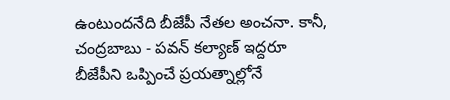ఉంటుందనేది బీజేపీ నేతల అంచనా. కానీ, చంద్రబాబు - పవన్ కల్యాణ్ ఇద్దరూ బీజేపీని ఒప్పించే ప్రయత్నాల్లోనే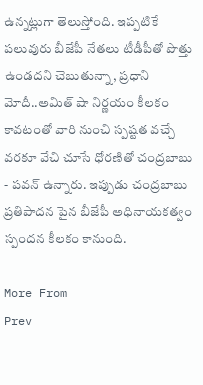ఉన్నట్లుగా తెలుస్తోంది. ఇప్పటికే పలువురు బీజేపీ నేతలు టీడీపీతో పొత్తు ఉండదని చెబుతున్నా, ప్రధాని మోదీ..అమిత్ షా నిర్ణయం కీలకం కావటంతో వారి నుంచి స్పష్టత వచ్చే వరకూ వేచి చూసే ధోరణితో చంద్రబాబు - పవన్ ఉన్నారు. ఇప్పుడు చంద్రబాబు ప్రతిపాదన పైన బీజేపీ అధినాయకత్వం స్పందన కీలకం కానుంది.

More From
Prev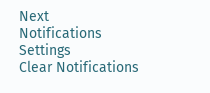Next
Notifications
Settings
Clear Notifications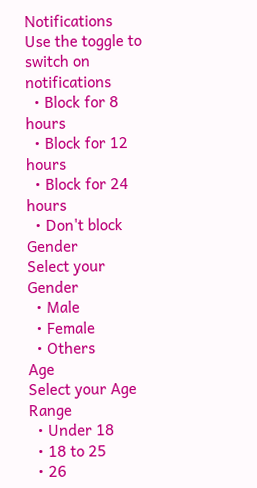Notifications
Use the toggle to switch on notifications
  • Block for 8 hours
  • Block for 12 hours
  • Block for 24 hours
  • Don't block
Gender
Select your Gender
  • Male
  • Female
  • Others
Age
Select your Age Range
  • Under 18
  • 18 to 25
  • 26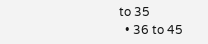to 35
  • 36 to 45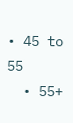• 45 to 55
  • 55+